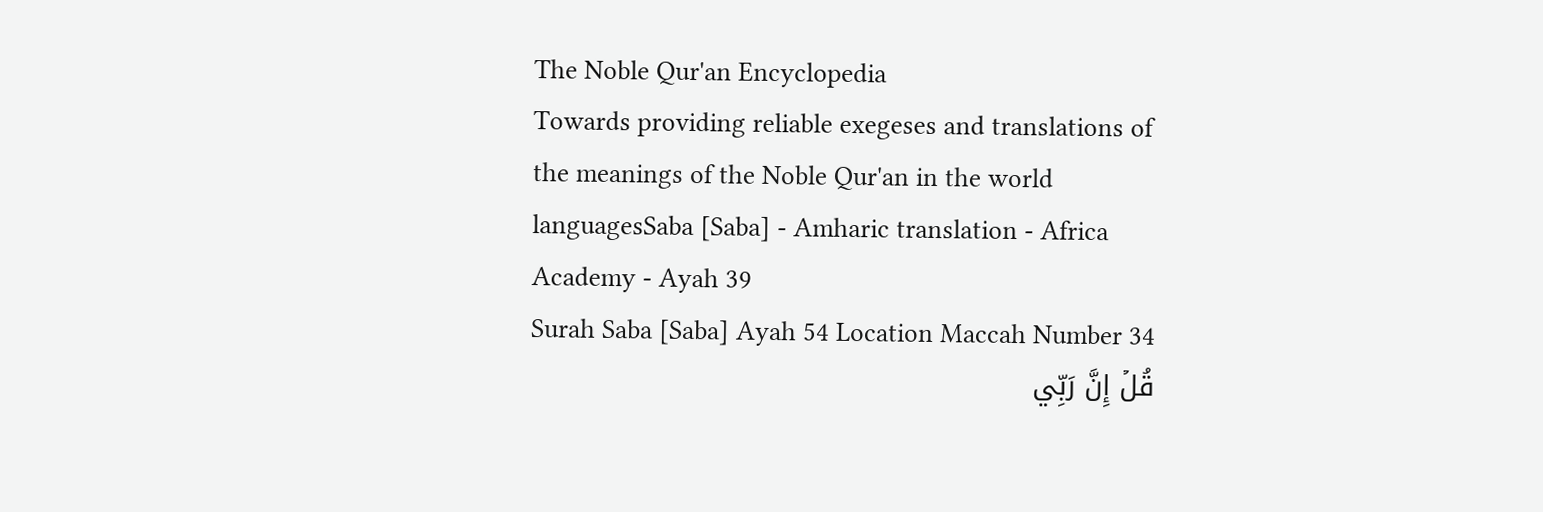The Noble Qur'an Encyclopedia
Towards providing reliable exegeses and translations of the meanings of the Noble Qur'an in the world languagesSaba [Saba] - Amharic translation - Africa Academy - Ayah 39
Surah Saba [Saba] Ayah 54 Location Maccah Number 34
قُلۡ إِنَّ رَبِّي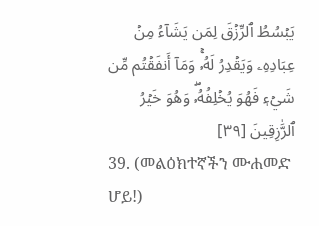يَبۡسُطُ ٱلرِّزۡقَ لِمَن يَشَآءُ مِنۡ عِبَادِهِۦ وَيَقۡدِرُ لَهُۥۚ وَمَآ أَنفَقۡتُم مِّن شَيۡءٖ فَهُوَ يُخۡلِفُهُۥۖ وَهُوَ خَيۡرُ ٱلرَّٰزِقِينَ [٣٩]
39. (መልዕክተኛችን ሙሐመድ ሆይ!)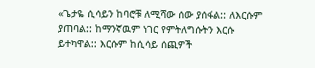«ጌታዬ ሲሳይን ከባሮቹ ለሚሻው ሰው ያሰፋል:: ለእርሱም ያጠባል:: ከማንኛዉም ነገር የምትለግሱትን እርሱ ይተካዋል:: እርሱም ከሲሳይ ሰጪዎች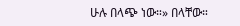ሁሉ በላጭ ነው።» በላቸው።